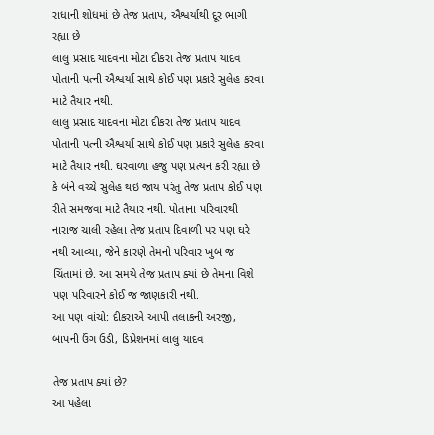રાધાની શોધમાં છે તેજ પ્રતાપ, ઐશ્વર્યાથી દૂર ભાગી રહ્યા છે
લાલુ પ્રસાદ યાદવના મોટા દીકરા તેજ પ્રતાપ યાદવ પોતાની પત્ની ઐશ્વર્યા સાથે કોઈ પણ પ્રકારે સુલેહ કરવા માટે તૈયાર નથી.
લાલુ પ્રસાદ યાદવના મોટા દીકરા તેજ પ્રતાપ યાદવ પોતાની પત્ની ઐશ્વર્યા સાથે કોઈ પણ પ્રકારે સુલેહ કરવા માટે તૈયાર નથી. ઘરવાળા હજુ પણ પ્રત્યન કરી રહ્યા છે કે બંને વચ્ચે સુલેહ થઇ જાય પરંતુ તેજ પ્રતાપ કોઈ પણ રીતે સમજવા માટે તૈયાર નથી. પોતાના પરિવારથી નારાજ ચાલી રહેલા તેજ પ્રતાપ દિવાળી પર પણ ઘરે નથી આવ્યા, જેને કારણે તેમનો પરિવાર ખુબ જ ચિંતામાં છે. આ સમયે તેજ પ્રતાપ ક્યાં છે તેમના વિશે પણ પરિવારને કોઈ જ જાણકારી નથી.
આ પણ વાંચો: દીકરાએ આપી તલાકની અરજી, બાપની ઉંગ ઉડી, ડિપ્રેશનમાં લાલુ યાદવ

તેજ પ્રતાપ ક્યાં છે?
આ પહેલા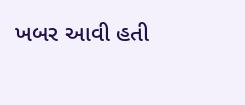ખબર આવી હતી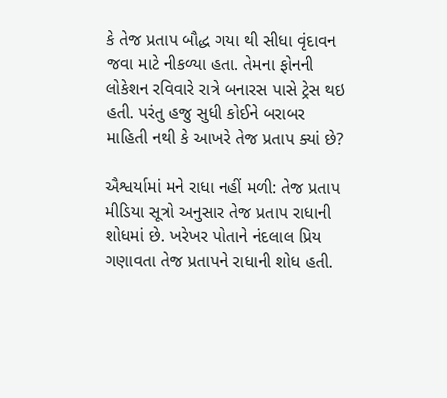કે તેજ પ્રતાપ બૌદ્ધ ગયા થી સીધા વૃંદાવન જવા માટે નીકળ્યા હતા. તેમના ફોનની લોકેશન રવિવારે રાત્રે બનારસ પાસે ટ્રેસ થઇ હતી. પરંતુ હજુ સુધી કોઈને બરાબર માહિતી નથી કે આખરે તેજ પ્રતાપ ક્યાં છે?

ઐશ્વર્યામાં મને રાધા નહીં મળી: તેજ પ્રતાપ
મીડિયા સૂત્રો અનુસાર તેજ પ્રતાપ રાધાની શોધમાં છે. ખરેખર પોતાને નંદલાલ પ્રિય ગણાવતા તેજ પ્રતાપને રાધાની શોધ હતી.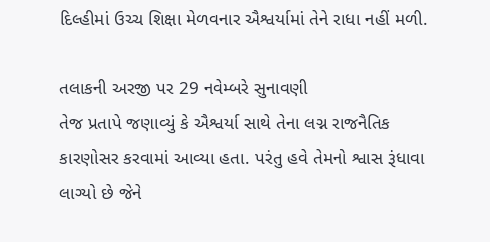દિલ્હીમાં ઉચ્ચ શિક્ષા મેળવનાર ઐશ્વર્યામાં તેને રાધા નહીં મળી.

તલાકની અરજી પર 29 નવેમ્બરે સુનાવણી
તેજ પ્રતાપે જણાવ્યું કે ઐશ્વર્યા સાથે તેના લગ્ન રાજનૈતિક કારણોસર કરવામાં આવ્યા હતા. પરંતુ હવે તેમનો શ્વાસ રૂંધાવા લાગ્યો છે જેને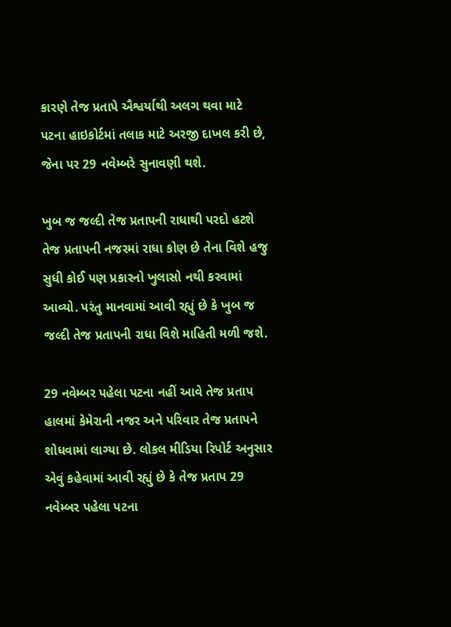કારણે તેજ પ્રતાપે ઐશ્વર્યાથી અલગ થવા માટે પટના હાઇકોર્ટમાં તલાક માટે અરજી દાખલ કરી છે, જેના પર 29 નવેમ્બરે સુનાવણી થશે.

ખુબ જ જલ્દી તેજ પ્રતાપની રાધાથી પરદો હટશે
તેજ પ્રતાપની નજરમાં રાધા કોણ છે તેના વિશે હજુ સુધી કોઈ પણ પ્રકારનો ખુલાસો નથી કરવામાં આવ્યો. પરંતુ માનવામાં આવી રહ્યું છે કે ખુબ જ જલ્દી તેજ પ્રતાપની રાધા વિશે માહિતી મળી જશે.

29 નવેમ્બર પહેલા પટના નહીં આવે તેજ પ્રતાપ
હાલમાં કેમેરાની નજર અને પરિવાર તેજ પ્રતાપને શોધવામાં લાગ્યા છે. લોકલ મીડિયા રિપોર્ટ અનુસાર એવું કહેવામાં આવી રહ્યું છે કે તેજ પ્રતાપ 29 નવેમ્બર પહેલા પટના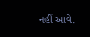નહીં આવે.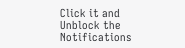Click it and Unblock the Notifications